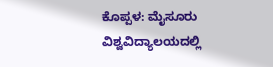ಕೊಪ್ಪಳ: ಮೈಸೂರು ವಿಶ್ವವಿದ್ಯಾಲಯದಲ್ಲಿ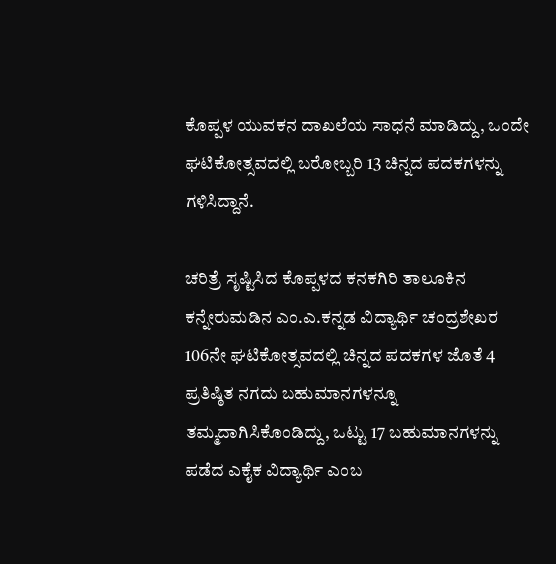ಕೊಪ್ಪಳ ಯುವಕನ ದಾಖಲೆಯ ಸಾಧನೆ ಮಾಡಿದ್ದು, ಒಂದೇ ಘಟಿಕೋತ್ಸವದಲ್ಲಿ ಬರೋಬ್ಬರಿ 13 ಚಿನ್ನದ ಪದಕಗಳನ್ನು ಗಳಿಸಿದ್ದಾನೆ.

ಚರಿತ್ರೆ ಸೃಷ್ಟಿಸಿದ ಕೊಪ್ಪಳದ ಕನಕಗಿರಿ ತಾಲೂಕಿನ ಕನ್ನೇರುಮಡಿನ ಎಂ.ಎ.ಕನ್ನಡ ವಿದ್ಯಾರ್ಥಿ ಚಂದ್ರಶೇಖರ 106ನೇ ಘಟಿಕೋತ್ಸವದಲ್ಲಿ ಚಿನ್ನದ ಪದಕಗಳ ಜೊತೆ 4 ಪ್ರತಿಷ್ಠಿತ ನಗದು ಬಹುಮಾನಗಳನ್ನೂ ತಮ್ಮದಾಗಿಸಿಕೊಂಡಿದ್ದು, ಒಟ್ಟು 17 ಬಹುಮಾನಗಳನ್ನು ಪಡೆದ ಎಕೈಕ ವಿದ್ಯಾರ್ಥಿ ಎಂಬ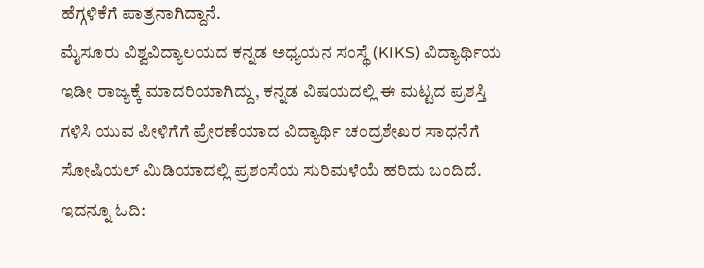ಹೆಗ್ಗಳಿಕೆಗೆ ಪಾತ್ರನಾಗಿದ್ದಾನೆ.
ಮೈಸೂರು ವಿಶ್ವವಿದ್ಯಾಲಯದ ಕನ್ನಡ ಅಧ್ಯಯನ ಸಂಸ್ಥೆ (KIKS) ವಿದ್ಯಾರ್ಥಿಯ ಇಡೀ ರಾಜ್ಯಕ್ಕೆ ಮಾದರಿಯಾಗಿದ್ದು, ಕನ್ನಡ ವಿಷಯದಲ್ಲಿ ಈ ಮಟ್ಟದ ಪ್ರಶಸ್ತಿ ಗಳಿಸಿ ಯುವ ಪೀಳಿಗೆಗೆ ಪ್ರೇರಣೆಯಾದ ವಿದ್ಯಾರ್ಥಿ ಚಂದ್ರಶೇಖರ ಸಾಧನೆಗೆ ಸೋಷಿಯಲ್ ಮಿಡಿಯಾದಲ್ಲಿ ಪ್ರಶಂಸೆಯ ಸುರಿಮಳೆಯೆ ಹರಿದು ಬಂದಿದೆ.
ಇದನ್ನೂ ಓದಿ: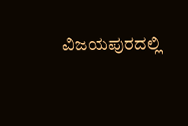ವಿಜಯಪುರದಲ್ಲಿ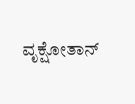ವೃಕ್ಷೋತಾನ್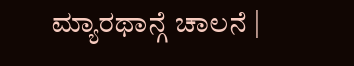ಮ್ಯಾರಥಾನ್ಗೆ ಚಾಲನೆ |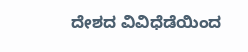ದೇಶದ ವಿವಿಧೆಡೆಯಿಂದ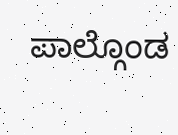ಪಾಲ್ಗೊಂಡ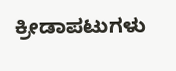ಕ್ರೀಡಾಪಟುಗಳು